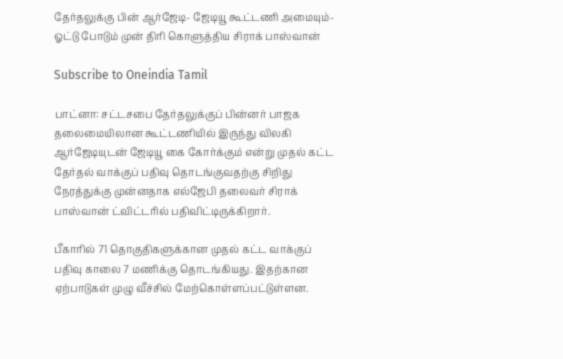தேர்தலுக்கு பின் ஆர்ஜேடி- ஜேடியூ கூட்டணி அமையும்- ஓட்டு போடும் முன் திரி கொளுத்திய சிராக் பாஸ்வான்

Subscribe to Oneindia Tamil

பாட்னா: சட்டசபை தேர்தலுக்குப் பின்னர் பாஜக தலைமையிலான கூட்டணியில் இருந்து விலகி ஆர்ஜேடியுடன் ஜேடியூ கை கோர்க்கும் என்று முதல் கட்ட தேர்தல் வாக்குப் பதிவு தொடங்குவதற்கு சிறிது நேரத்துக்கு முன்னதாக எல்ஜேபி தலைவர் சிராக் பாஸ்வான் ட்விட்டரில் பதிவிட்டிருக்கிறார்.

பீகாரில் 71 தொகுதிகளுக்கான முதல் கட்ட வாக்குப் பதிவு காலை 7 மணிக்கு தொடங்கியது. இதற்கான ஏற்பாடுகள் முழு வீச்சில் மேற்கொள்ளப்பட்டுள்ளன.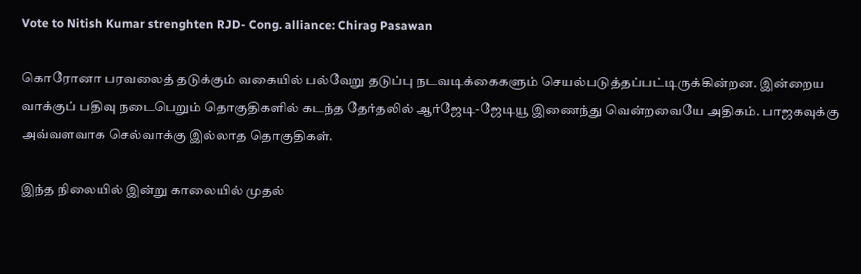Vote to Nitish Kumar strenghten RJD- Cong. alliance: Chirag Pasawan

கொரோனா பரவலைத் தடுக்கும் வகையில் பல்வேறு தடுப்பு நடவடிக்கைகளும் செயல்படுத்தப்பட்டிருக்கின்றன. இன்றைய வாக்குப் பதிவு நடைபெறும் தொகுதிகளில் கடந்த தேர்தலில் ஆர்ஜேடி-ஜேடியூ இணைந்து வென்றவையே அதிகம். பாஜகவுக்கு அவ்வளவாக செல்வாக்கு இல்லாத தொகுதிகள்.

இந்த நிலையில் இன்று காலையில் முதல்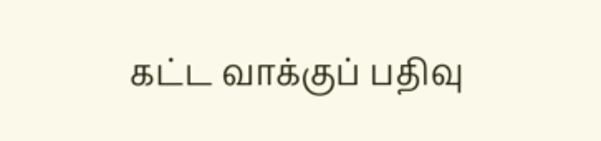கட்ட வாக்குப் பதிவு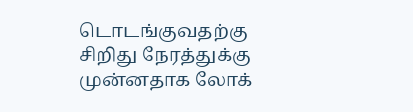டொடங்குவதற்கு சிறிது நேரத்துக்கு முன்னதாக லோக்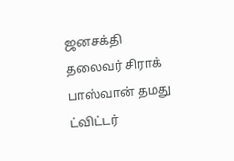ஜனசக்தி தலைவர் சிராக் பாஸ்வான் தமது ட்விட்டர்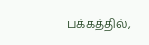பக்கத்தில்,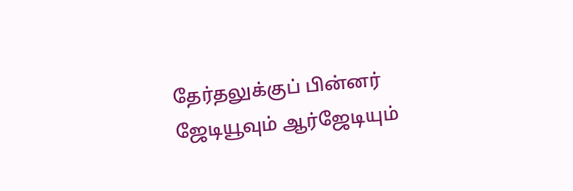தேர்தலுக்குப் பின்னர் ஜேடியூவும் ஆர்ஜேடியும்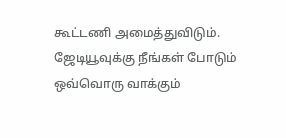கூட்டணி அமைத்துவிடும். ஜேடியூவுக்கு நீங்கள் போடும் ஒவ்வொரு வாக்கும்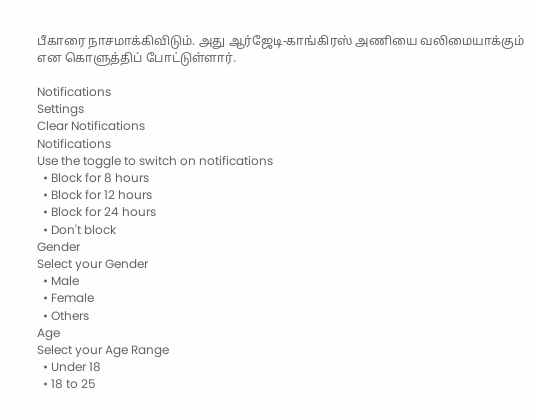பீகாரை நாசமாக்கிவிடும். அது ஆர்ஜேடி-காங்கிரஸ் அணியை வலிமையாக்கும் என கொளுத்திப் போட்டுள்ளார்.

Notifications
Settings
Clear Notifications
Notifications
Use the toggle to switch on notifications
  • Block for 8 hours
  • Block for 12 hours
  • Block for 24 hours
  • Don't block
Gender
Select your Gender
  • Male
  • Female
  • Others
Age
Select your Age Range
  • Under 18
  • 18 to 25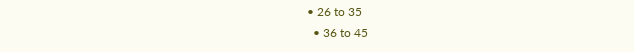• 26 to 35
  • 36 to 45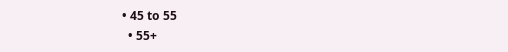• 45 to 55
  • 55+